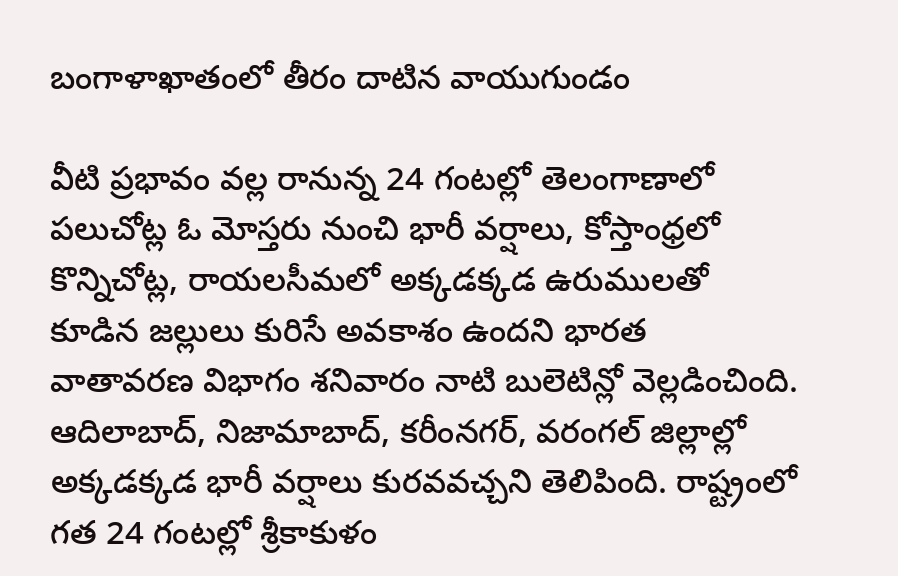బంగాళాఖాతంలో తీరం దాటిన వాయుగుండం

వీటి ప్రభావం వల్ల రానున్న 24 గంటల్లో తెలంగాణాలో పలుచోట్ల ఓ మోస్తరు నుంచి భారీ వర్షాలు, కోస్తాంధ్రలో కొన్నిచోట్ల, రాయలసీమలో అక్కడక్కడ ఉరుములతో కూడిన జల్లులు కురిసే అవకాశం ఉందని భారత వాతావరణ విభాగం శనివారం నాటి బులెటిన్లో వెల్లడించింది. ఆదిలాబాద్, నిజామాబాద్, కరీంనగర్, వరంగల్ జిల్లాల్లో అక్కడక్కడ భారీ వర్షాలు కురవవచ్చని తెలిపింది. రాష్ట్రంలో గత 24 గంటల్లో శ్రీకాకుళం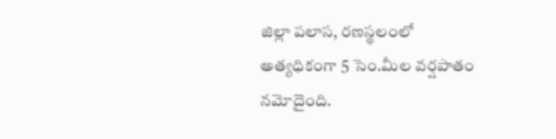జిల్లా పలాస, రణస్థలంలో అత్యధికంగా 5 సెం.మీల వర్షపాతం నమోదైంది.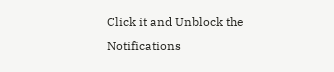Click it and Unblock the Notifications